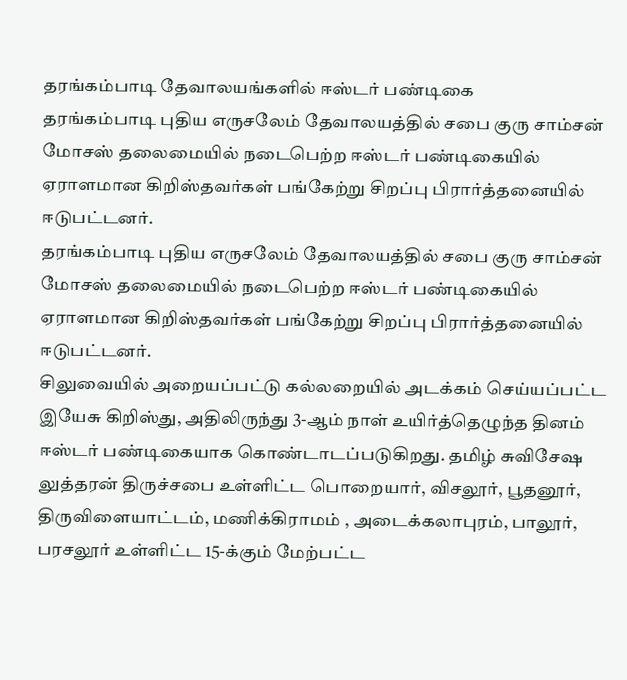தரங்கம்பாடி தேவாலயங்களில் ஈஸ்டர் பண்டிகை
தரங்கம்பாடி புதிய எருசலேம் தேவாலயத்தில் சபை குரு சாம்சன் மோசஸ் தலைமையில் நடைபெற்ற ஈஸ்டர் பண்டிகையில் ஏராளமான கிறிஸ்தவர்கள் பங்கேற்று சிறப்பு பிரார்த்தனையில் ஈடுபட்டனர்.
தரங்கம்பாடி புதிய எருசலேம் தேவாலயத்தில் சபை குரு சாம்சன் மோசஸ் தலைமையில் நடைபெற்ற ஈஸ்டர் பண்டிகையில் ஏராளமான கிறிஸ்தவர்கள் பங்கேற்று சிறப்பு பிரார்த்தனையில் ஈடுபட்டனர்.
சிலுவையில் அறையப்பட்டு கல்லறையில் அடக்கம் செய்யப்பட்ட இயேசு கிறிஸ்து, அதிலிருந்து 3-ஆம் நாள் உயிர்த்தெழுந்த தினம் ஈஸ்டர் பண்டிகையாக கொண்டாடப்படுகிறது. தமிழ் சுவிசேஷ லுத்தரன் திருச்சபை உள்ளிட்ட பொறையார், விசலூர், பூதனூர், திருவிளையாட்டம், மணிக்கிராமம் , அடைக்கலாபுரம், பாலூர், பரசலூர் உள்ளிட்ட 15-க்கும் மேற்பட்ட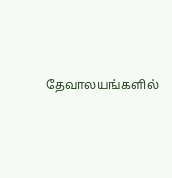தேவாலயங்களில்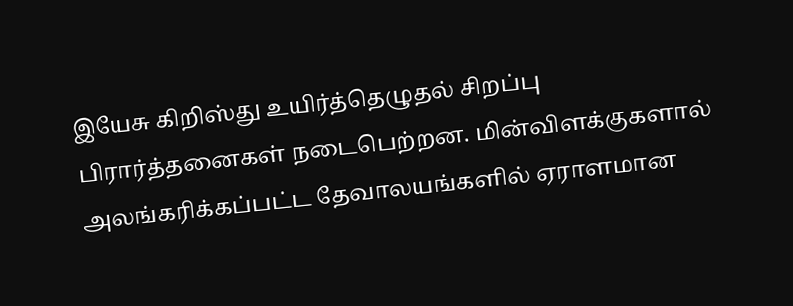இயேசு கிறிஸ்து உயிர்த்தெழுதல் சிறப்பு பிரார்த்தனைகள் நடைபெற்றன. மின்விளக்குகளால் அலங்கரிக்கப்பட்ட தேவாலயங்களில் ஏராளமான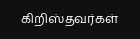கிறிஸ்தவர்கள்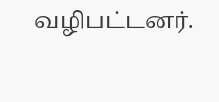வழிபட்டனர்.